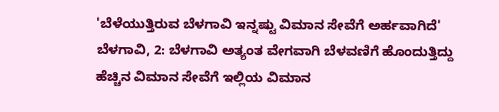'ಬೆಳೆಯುತ್ತಿರುವ ಬೆಳಗಾವಿ ಇನ್ನಷ್ಟು ವಿಮಾನ ಸೇವೆಗೆ ಅರ್ಹವಾಗಿದೆ'
ಬೆಳಗಾವಿ, 2: ಬೆಳಗಾವಿ ಅತ್ಯಂತ ವೇಗವಾಗಿ ಬೆಳವಣಿಗೆ ಹೊಂದುತ್ತಿದ್ದು ಹೆಚ್ಚಿನ ವಿಮಾನ ಸೇವೆಗೆ ಇಲ್ಲಿಯ ವಿಮಾನ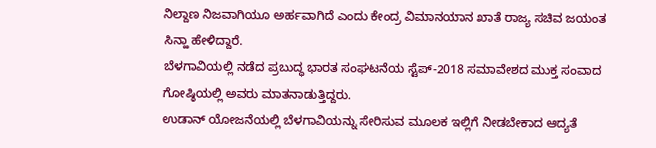ನಿಲ್ದಾಣ ನಿಜವಾಗಿಯೂ ಅರ್ಹವಾಗಿದೆ ಎಂದು ಕೇಂದ್ರ ವಿಮಾನಯಾನ ಖಾತೆ ರಾಜ್ಯ ಸಚಿವ ಜಯಂತ ಸಿನ್ಹಾ ಹೇಳಿದ್ದಾರೆ.
ಬೆಳಗಾವಿಯಲ್ಲಿ ನಡೆದ ಪ್ರಬುದ್ಧ ಭಾರತ ಸಂಘಟನೆಯ ಸ್ಟೆಪ್-2018 ಸಮಾವೇಶದ ಮುಕ್ತ ಸಂವಾದ ಗೋಷ್ಠಿಯಲ್ಲಿ ಅವರು ಮಾತನಾಡುತ್ತಿದ್ದರು.
ಉಡಾನ್ ಯೋಜನೆಯಲ್ಲಿ ಬೆಳಗಾವಿಯನ್ನು ಸೇರಿಸುವ ಮೂಲಕ ಇಲ್ಲಿಗೆ ನೀಡಬೇಕಾದ ಆದ್ಯತೆ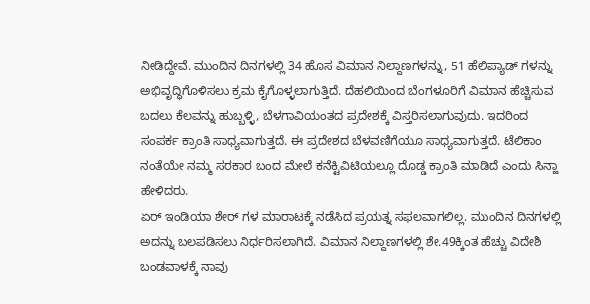ನೀಡಿದ್ದೇವೆ. ಮುಂದಿನ ದಿನಗಳಲ್ಲಿ 34 ಹೊಸ ವಿಮಾನ ನಿಲ್ದಾಣಗಳನ್ನು, 51 ಹೆಲಿಪ್ಯಾಡ್ ಗಳನ್ನು ಅಭಿವೃದ್ಧಿಗೊಳಿಸಲು ಕ್ರಮ ಕೈಗೊಳ್ಳಲಾಗುತ್ತಿದೆ. ದೆಹಲಿಯಿಂದ ಬೆಂಗಳೂರಿಗೆ ವಿಮಾನ ಹೆಚ್ಚಿಸುವ ಬದಲು ಕೆಲವನ್ನು ಹುಬ್ಬಳ್ಳಿ, ಬೆಳಗಾವಿಯಂತದ ಪ್ರದೇಶಕ್ಕೆ ವಿಸ್ತರಿಸಲಾಗುವುದು. ಇದರಿಂದ ಸಂಪರ್ಕ ಕ್ರಾಂತಿ ಸಾಧ್ಯವಾಗುತ್ತದೆ. ಈ ಪ್ರದೇಶದ ಬೆಳವಣಿಗೆಯೂ ಸಾಧ್ಯವಾಗುತ್ತದೆ. ಟೆಲಿಕಾಂ ನಂತೆಯೇ ನಮ್ಮ ಸರಕಾರ ಬಂದ ಮೇಲೆ ಕನೆಕ್ಟಿವಿಟಿಯಲ್ಲೂ ದೊಡ್ಡ ಕ್ರಾಂತಿ ಮಾಡಿದೆ ಎಂದು ಸಿನ್ಹಾ ಹೇಳಿದರು.
ಏರ್ ಇಂಡಿಯಾ ಶೇರ್ ಗಳ ಮಾರಾಟಕ್ಕೆ ನಡೆಸಿದ ಪ್ರಯತ್ನ ಸಫಲವಾಗಲಿಲ್ಲ. ಮುಂದಿನ ದಿನಗಳಲ್ಲಿ ಅದನ್ನು ಬಲಪಡಿಸಲು ನಿರ್ಧರಿಸಲಾಗಿದೆ. ವಿಮಾನ ನಿಲ್ದಾಣಗಳಲ್ಲಿ ಶೇ.49ಕ್ಕಿಂತ ಹೆಚ್ಚು ವಿದೇಶಿ ಬಂಡವಾಳಕ್ಕೆ ನಾವು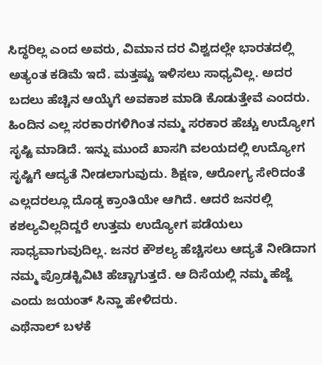ಸಿದ್ಧರಿಲ್ಲ ಎಂದ ಅವರು, ವಿಮಾನ ದರ ವಿಶ್ವದಲ್ಲೇ ಭಾರತದಲ್ಲಿ ಅತ್ಯಂತ ಕಡಿಮೆ ಇದೆ. ಮತ್ತಷ್ಟು ಇಳಿಸಲು ಸಾಧ್ಯವಿಲ್ಲ. ಅದರ ಬದಲು ಹೆಚ್ಚಿನ ಆಯ್ಕೆಗೆ ಅವಕಾಶ ಮಾಡಿ ಕೊಡುತ್ತೇವೆ ಎಂದರು.
ಹಿಂದಿನ ಎಲ್ಲ ಸರಕಾರಗಳಿಗಿಂತ ನಮ್ಮ ಸರಕಾರ ಹೆಚ್ಚು ಉದ್ಯೋಗ ಸೃಷ್ಟಿ ಮಾಡಿದೆ. ಇನ್ನು ಮುಂದೆ ಖಾಸಗಿ ವಲಯದಲ್ಲಿ ಉದ್ಯೋಗ ಸೃಷ್ಟಿಗೆ ಆದ್ಯತೆ ನೀಡಲಾಗುವುದು. ಶಿಕ್ಷಣ, ಆರೋಗ್ಯ ಸೇರಿದಂತೆ ಎಲ್ಲದರಲ್ಲೂ ದೊಡ್ಡ ಕ್ರಾಂತಿಯೇ ಆಗಿದೆ. ಆದರೆ ಜನರಲ್ಲಿ ಕಶಲ್ಯವಿಲ್ಲದಿದ್ದರೆ ಉತ್ತಮ ಉದ್ಯೋಗ ಪಡೆಯಲು ಸಾಧ್ಯವಾಗುವುದಿಲ್ಲ. ಜನರ ಕೌಶಲ್ಯ ಹೆಚ್ಚಿಸಲು ಆದ್ಯತೆ ನೀಡಿದಾಗ ನಮ್ಮ ಪ್ರೊಡಕ್ಟಿವಿಟಿ ಹೆಚ್ಚಾಗುತ್ತದೆ. ಆ ದಿಸೆಯಲ್ಲಿ ನಮ್ಮ ಹೆಜ್ಜೆ ಎಂದು ಜಯಂತ್ ಸಿನ್ಹಾ ಹೇಳಿದರು.
ಎಥೆನಾಲ್ ಬಳಕೆ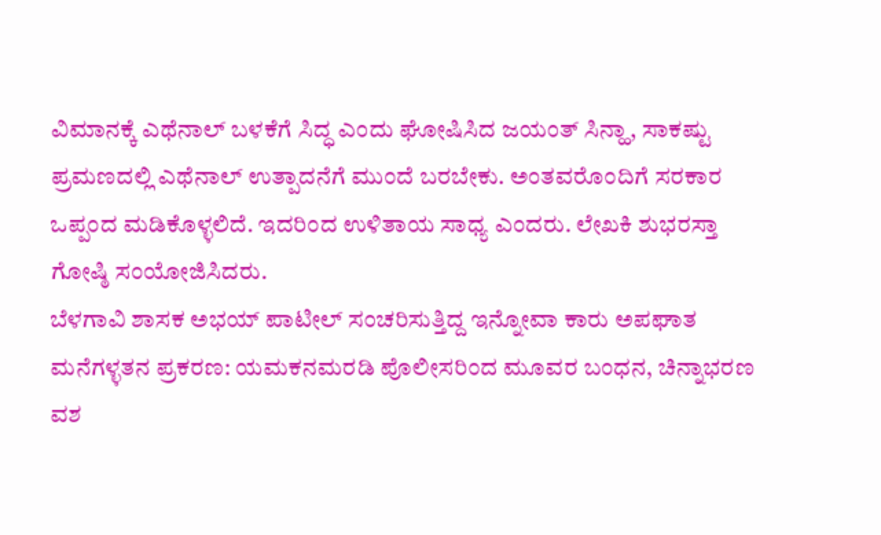ವಿಮಾನಕ್ಕೆ ಎಥೆನಾಲ್ ಬಳಕೆಗೆ ಸಿದ್ಧ ಎಂದು ಘೋಷಿಸಿದ ಜಯಂತ್ ಸಿನ್ಹಾ, ಸಾಕಷ್ಟು ಪ್ರಮಣದಲ್ಲಿ ಎಥೆನಾಲ್ ಉತ್ಪಾದನೆಗೆ ಮುಂದೆ ಬರಬೇಕು. ಅಂತವರೊಂದಿಗೆ ಸರಕಾರ ಒಪ್ಪಂದ ಮಡಿಕೊಳ್ಳಲಿದೆ. ಇದರಿಂದ ಉಳಿತಾಯ ಸಾಧ್ಯ ಎಂದರು. ಲೇಖಕಿ ಶುಭರಸ್ತಾ ಗೋಷ್ಠಿ ಸಂಯೋಜಿಸಿದರು.
ಬೆಳಗಾವಿ ಶಾಸಕ ಅಭಯ್ ಪಾಟೀಲ್ ಸಂಚರಿಸುತ್ತಿದ್ದ ಇನ್ನೋವಾ ಕಾರು ಅಪಘಾತ
ಮನೆಗಳ್ಳತನ ಪ್ರಕರಣ: ಯಮಕನಮರಡಿ ಪೊಲೀಸರಿಂದ ಮೂವರ ಬಂಧನ, ಚಿನ್ನಾಭರಣ ವಶ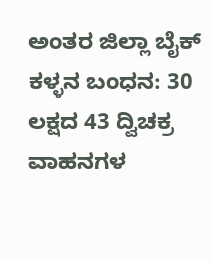ಅಂತರ ಜಿಲ್ಲಾ ಬೈಕ್ ಕಳ್ಳನ ಬಂಧನ: 30 ಲಕ್ಷದ 43 ದ್ವಿಚಕ್ರ ವಾಹನಗಳ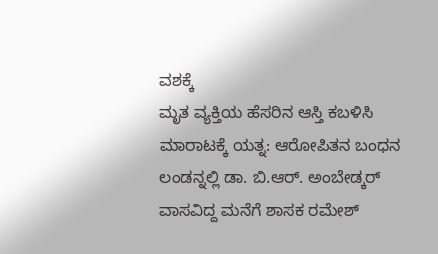ವಶಕ್ಕೆ
ಮೃತ ವ್ಯಕ್ತಿಯ ಹೆಸರಿನ ಆಸ್ತಿ ಕಬಳಿಸಿ ಮಾರಾಟಕ್ಕೆ ಯತ್ನ: ಆರೋಪಿತನ ಬಂಧನ
ಲಂಡನ್ನಲ್ಲಿ ಡಾ. ಬಿ.ಆರ್. ಅಂಬೇಡ್ಕರ್ ವಾಸವಿದ್ದ ಮನೆಗೆ ಶಾಸಕ ರಮೇಶ್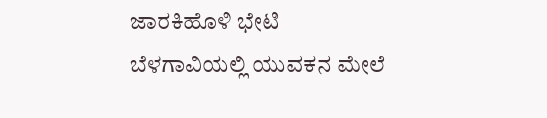ಜಾರಕಿಹೊಳಿ ಭೇಟಿ
ಬೆಳಗಾವಿಯಲ್ಲಿ ಯುವಕನ ಮೇಲೆ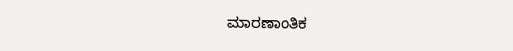ಮಾರಣಾಂತಿಕ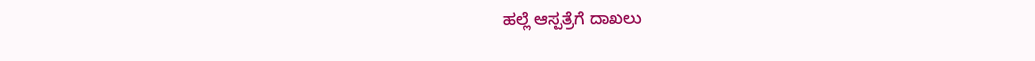ಹಲ್ಲೆ ಆಸ್ಪತ್ರೆಗೆ ದಾಖಲು